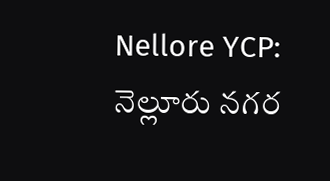Nellore YCP: నెల్లూరు నగర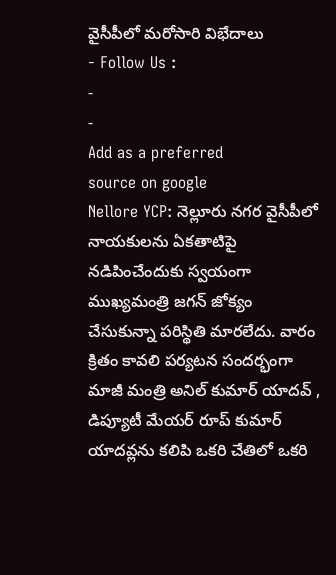వైసీపీలో మరోసారి విభేదాలు
- Follow Us :
-
-
Add as a preferred
source on google
Nellore YCP: నెల్లూరు నగర వైసీపీలో నాయకులను ఏకతాటిపై నడిపించేందుకు స్వయంగా ముఖ్యమంత్రి జగన్ జోక్యం చేసుకున్నా పరిస్థితి మారలేదు. వారం క్రితం కావలి పర్యటన సందర్భంగా మాజీ మంత్రి అనిల్ కుమార్ యాదవ్ , డిప్యూటీ మేయర్ రూప్ కుమార్ యాదవ్లను కలిపి ఒకరి చేతిలో ఒకరి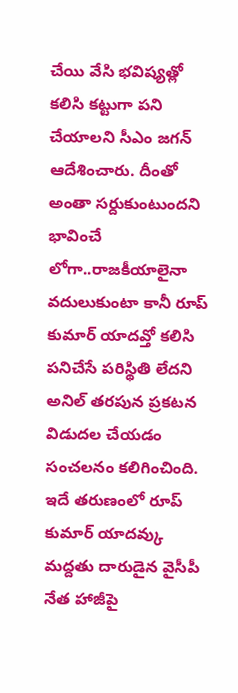చేయి వేసి భవిష్యత్లో కలిసి కట్టుగా పని చేయాలని సీఎం జగన్ ఆదేశించారు. దీంతో అంతా సర్దుకుంటుందని భావించే లోగా..రాజకీయాలైనా వదులుకుంటా కానీ రూప్ కుమార్ యాదవ్తో కలిసి పనిచేసే పరిస్థితి లేదని అనిల్ తరపున ప్రకటన విడుదల చేయడం సంచలనం కలిగించింది. ఇదే తరుణంలో రూప్ కుమార్ యాదవ్కు మద్దతు దారుడైన వైసీపీ నేత హాజీపై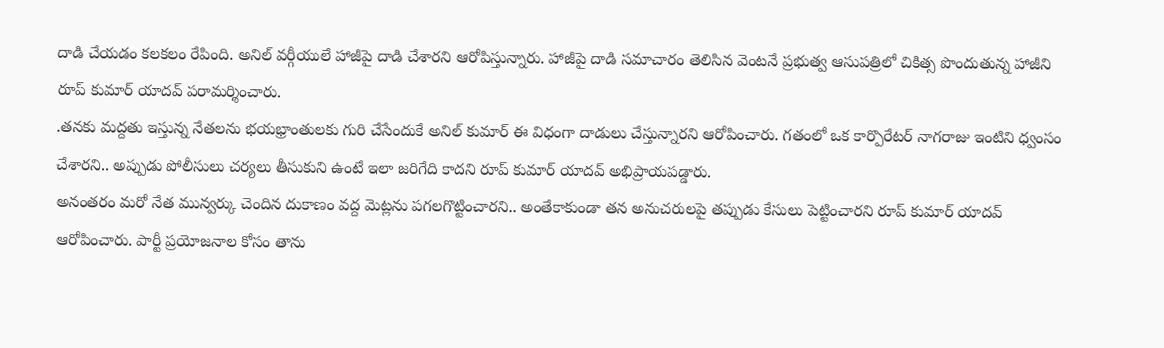దాడి చేయడం కలకలం రేపింది. అనిల్ వర్గీయులే హాజీపై దాడి చేశారని ఆరోపిస్తున్నారు. హాజీపై దాడి సమాచారం తెలిసిన వెంటనే ప్రభుత్వ ఆసుపత్రిలో చికిత్స పొందుతున్న హాజీని రూప్ కుమార్ యాదవ్ పరామర్శించారు.
.తనకు మద్దతు ఇస్తున్న నేతలను భయభ్రాంతులకు గురి చేసేందుకే అనిల్ కుమార్ ఈ విధంగా దాడులు చేస్తున్నారని ఆరోపించారు. గతంలో ఒక కార్పొరేటర్ నాగరాజు ఇంటిని ధ్వంసం చేశారని.. అప్పుడు పోలీసులు చర్యలు తీసుకుని ఉంటే ఇలా జరిగేది కాదని రూప్ కుమార్ యాదవ్ అభిప్రాయపడ్డారు.
అనంతరం మరో నేత మున్వర్కు చెందిన దుకాణం వద్ద మెట్లను పగలగొట్టించారని.. అంతేకాకుండా తన అనుచరులపై తప్పుడు కేసులు పెట్టించారని రూప్ కుమార్ యాదవ్ ఆరోపించారు. పార్టీ ప్రయోజనాల కోసం తాను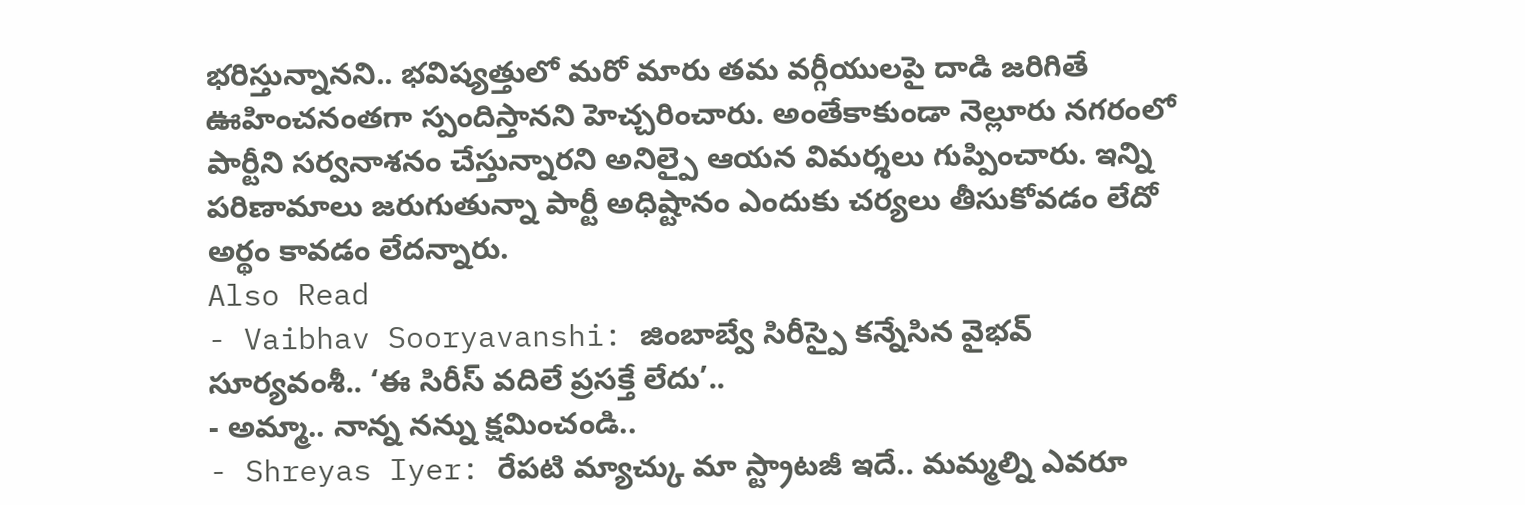భరిస్తున్నానని.. భవిష్యత్తులో మరో మారు తమ వర్గీయులపై దాడి జరిగితే ఊహించనంతగా స్పందిస్తానని హెచ్చరించారు. అంతేకాకుండా నెల్లూరు నగరంలో పార్టీని సర్వనాశనం చేస్తున్నారని అనిల్పై ఆయన విమర్శలు గుప్పించారు. ఇన్ని పరిణామాలు జరుగుతున్నా పార్టీ అధిష్టానం ఎందుకు చర్యలు తీసుకోవడం లేదో అర్థం కావడం లేదన్నారు.
Also Read
- Vaibhav Sooryavanshi: జింబాబ్వే సిరీస్పై కన్నేసిన వైభవ్ సూర్యవంశీ.. ‘ఈ సిరీస్ వదిలే ప్రసక్తే లేదు’..
- అమ్మా.. నాన్న నన్ను క్షమించండి..
- Shreyas Iyer: రేపటి మ్యాచ్కు మా స్ట్రాటజీ ఇదే.. మమ్మల్ని ఎవరూ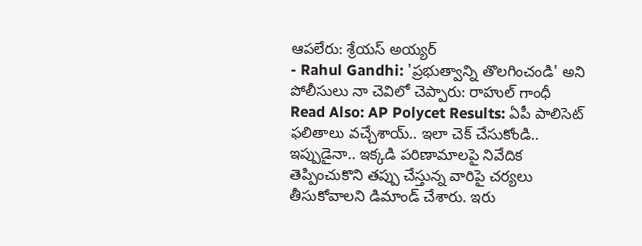ఆపలేరు: శ్రేయస్ అయ్యర్
- Rahul Gandhi: 'ప్రభుత్వాన్ని తొలగించండి' అని పోలీసులు నా చెవిలో చెప్పారు: రాహుల్ గాంధీ
Read Also: AP Polycet Results: ఏపీ పాలిసెట్ ఫలితాలు వచ్చేశాయ్.. ఇలా చెక్ చేసుకోండి..
ఇప్పుడైనా.. ఇక్కడి పరిణామాలపై నివేదిక తెప్పించుకొని తప్పు చేస్తున్న వారిపై చర్యలు తీసుకోవాలని డిమాండ్ చేశారు. ఇరు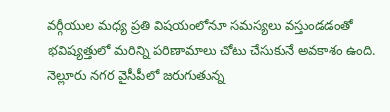వర్గీయుల మధ్య ప్రతి విషయంలోనూ సమస్యలు వస్తుండడంతో భవిష్యత్తులో మరిన్ని పరిణామాలు చోటు చేసుకునే అవకాశం ఉంది. నెల్లూరు నగర వైసీపీలో జరుగుతున్న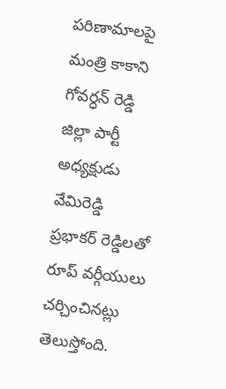పరిణామాలపై మంత్రి కాకాని గోవర్ధన్ రెడ్డి జిల్లా పార్టీ అధ్యక్షుడు వేమిరెడ్డి ప్రభాకర్ రెడ్డిలతో రూప్ వర్గీయులు చర్చించినట్లు తెలుస్తోంది.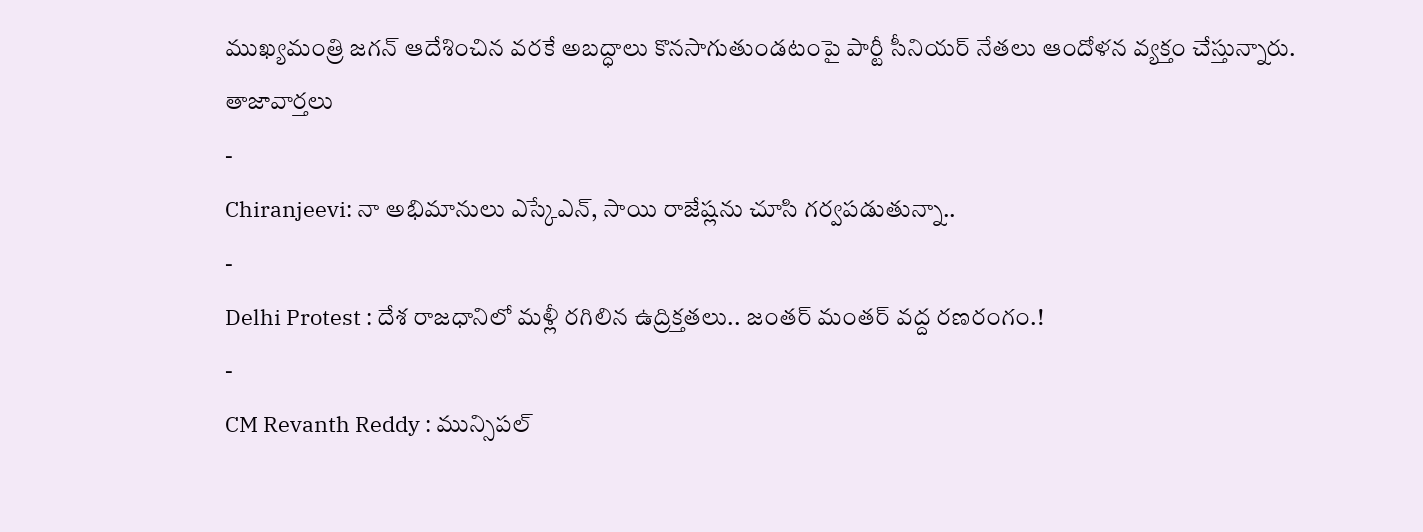ముఖ్యమంత్రి జగన్ ఆదేశించిన వరకే అబద్ధాలు కొనసాగుతుండటంపై పార్టీ సీనియర్ నేతలు ఆందోళన వ్యక్తం చేస్తున్నారు.
తాజావార్తలు
-
Chiranjeevi: నా అభిమానులు ఎస్కేఎన్, సాయి రాజేష్లను చూసి గర్వపడుతున్నా..
-
Delhi Protest : దేశ రాజధానిలో మళ్లీ రగిలిన ఉద్రిక్తతలు.. జంతర్ మంతర్ వద్ద రణరంగం.!
-
CM Revanth Reddy : మున్సిపల్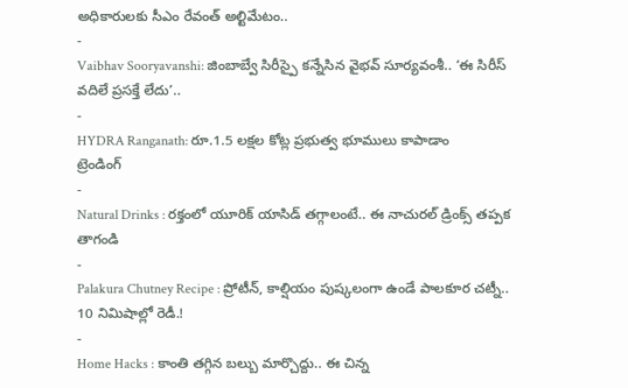అధికారులకు సీఎం రేవంత్ అల్టిమేటం..
-
Vaibhav Sooryavanshi: జింబాబ్వే సిరీస్పై కన్నేసిన వైభవ్ సూర్యవంశీ.. ‘ఈ సిరీస్ వదిలే ప్రసక్తే లేదు’..
-
HYDRA Ranganath: రూ.1.5 లక్షల కోట్ల ప్రభుత్వ భూములు కాపాడాం
ట్రెండింగ్
-
Natural Drinks : రక్తంలో యూరిక్ యాసిడ్ తగ్గాలంటే.. ఈ నాచురల్ డ్రింక్స్ తప్పక తాగండి
-
Palakura Chutney Recipe : ప్రోటీన్, కాల్షియం పుష్కలంగా ఉండే పాలకూర చట్నీ.. 10 నిమిషాల్లో రెడీ.!
-
Home Hacks : కాంతి తగ్గిన బల్బు మార్చొద్దు.. ఈ చిన్న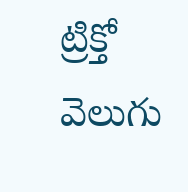ట్రిక్తో వెలుగు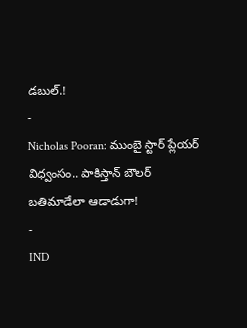డబుల్.!
-
Nicholas Pooran: ముంబై స్టార్ ప్లేయర్ విధ్వంసం.. పాకిస్తాన్ బౌలర్ బతిమాడేలా ఆడాడుగా!
-
IND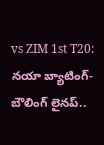vs ZIM 1st T20: నయా బ్యాటింగ్-బౌలింగ్ లైనప్..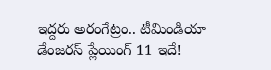ఇద్దరు అరంగేట్రం.. టీమిండియా డేంజరస్ ప్లేయింగ్ 11 ఇదే!